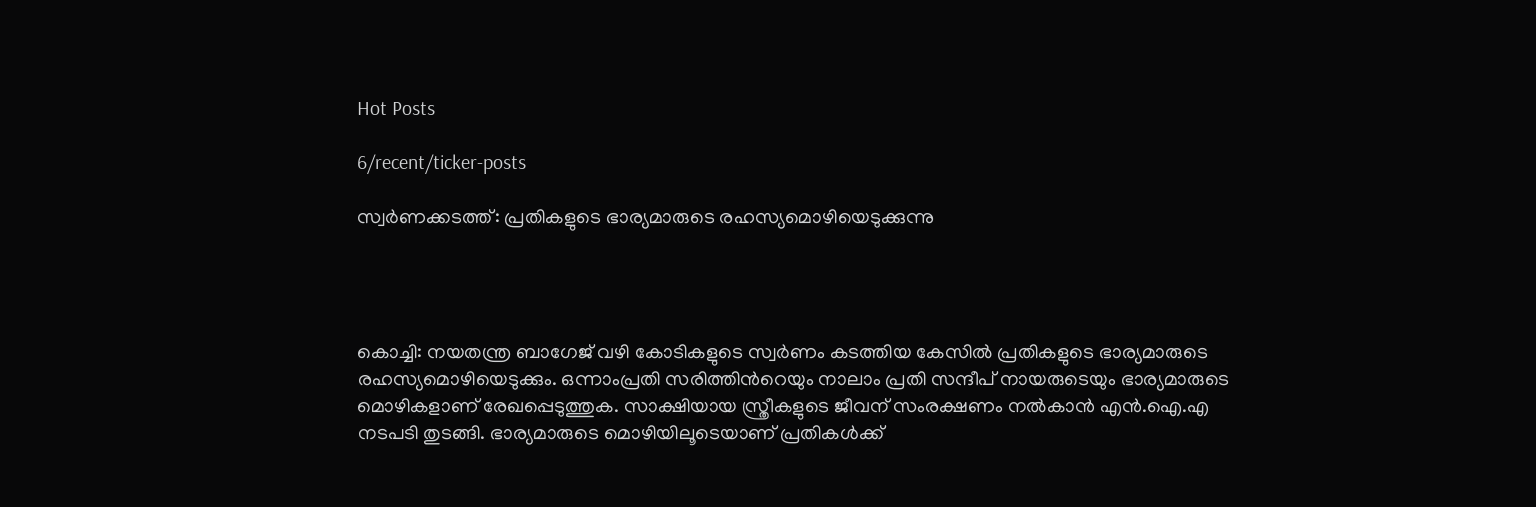Hot Posts

6/recent/ticker-posts

സ്വർണക്കടത്ത്: പ്രതികളുടെ ഭാര്യമാരുടെ രഹസ്യമൊഴിയെടുക്കുന്നു




കൊച്ചി: നയതന്ത്ര ബാഗേജ് വഴി കോടികളുടെ സ്വർണം കടത്തിയ കേസിൽ പ്രതികളുടെ ഭാര്യമാരുടെ രഹസ്യമൊഴിയെടുക്കും. ഒന്നാംപ്രതി സരിത്തിന്‍റെയും നാലാം പ്രതി സന്ദീപ് നായരുടെയും ഭാര്യമാരുടെ മൊഴികളാണ് രേഖപ്പെടുത്തുക. സാക്ഷിയായ സ്ത്രീകളുടെ ജീവന് സംരക്ഷണം നൽകാൻ എൻ.ഐ.എ നടപടി തുടങ്ങി. ഭാര്യമാരുടെ മൊഴിയിലൂടെയാണ് പ്രതികൾക്ക്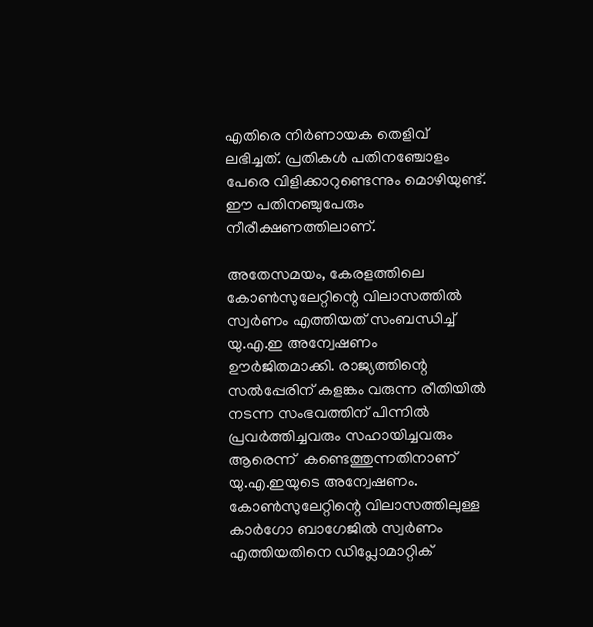എതിരെ നിർണായക തെളിവ് ലഭിച്ചത്. പ്രതികൾ പതിനഞ്ചോളം പേരെ വിളിക്കാറുണ്ടെന്നും മൊഴിയുണ്ട്. ഈ പതിനഞ്ചുപേരും നീരീക്ഷണത്തിലാണ്.

അതേസമയം, കേരളത്തിലെ കോൺസുലേറ്റിന്റെ വിലാസത്തിൽ സ്വർണം എത്തിയത് സംബന്ധിച്ച് യു.എ.ഇ അന്വേഷണം ഊർജിതമാക്കി. രാജ്യത്തിന്റെ സൽപ്പേരിന് കളങ്കം വരുന്ന രീതിയിൽ നടന്ന സംഭവത്തിന് പിന്നിൽ പ്രവർത്തിച്ചവരും സഹായിച്ചവരും ആരെന്ന്  കണ്ടെത്തുന്നതിനാണ് യു.എ.ഇയുടെ അന്വേഷണം. കോൺസുലേറ്റിന്റെ വിലാസത്തിലുള്ള കാർഗോ ബാഗേജിൽ സ്വർണം എത്തിയതിനെ ഡിപ്ലോമാറ്റിക്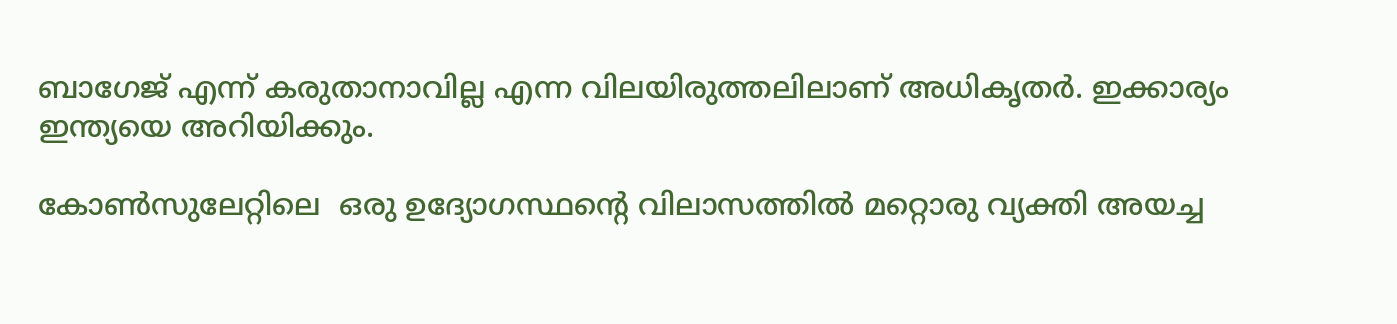ബാഗേജ് എന്ന് കരുതാനാവില്ല എന്ന വിലയിരുത്തലിലാണ് അധികൃതർ. ഇക്കാര്യം ഇന്ത്യയെ അറിയിക്കും.

കോൺസുലേറ്റിലെ  ഒരു ഉദ്യോഗസ്ഥന്റെ വിലാസത്തിൽ മറ്റൊരു വ്യക്തി അയച്ച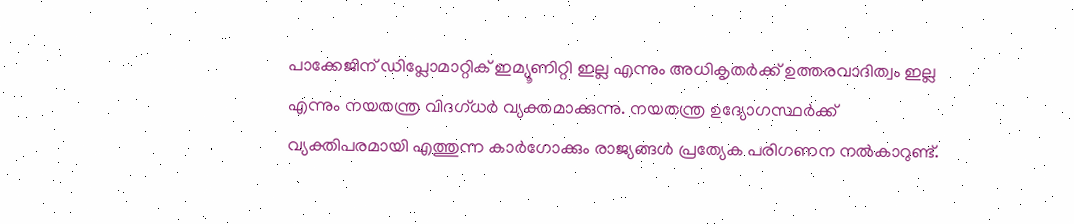പാക്കേജിന് ഡിപ്ലോമാറ്റിക് ഇമ്യൂണിറ്റി ഇല്ല എന്നും അധികൃതർക്ക് ഉത്തരവാദിത്വം ഇല്ല എന്നും നയതന്ത്ര വിദഗ്ധർ വ്യക്തമാക്കുന്നു. നയതന്ത്ര ഉദ്യോഗസ്ഥർക്ക് വ്യക്തിപരമായി എത്തുന്ന കാർഗോക്കും രാജ്യങ്ങൾ പ്രത്യേക പരിഗണന നൽകാറുണ്ട്.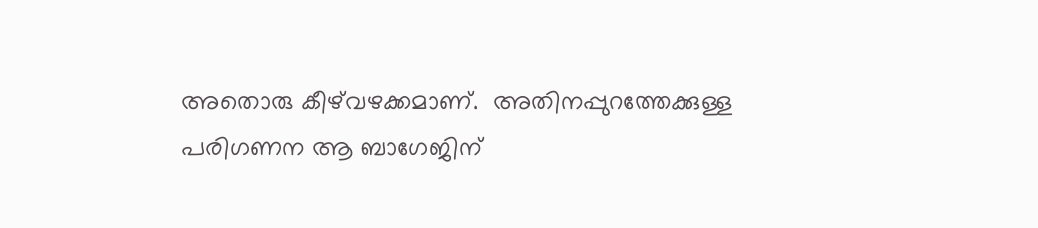അതൊരു കീഴ്‌വഴക്കമാണ്.  അതിനപ്പുറത്തേക്കുള്ള പരിഗണന ആ ബാഗേജിന്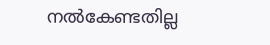നൽകേണ്ടതില്ല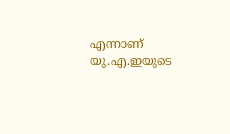എന്നാണ് യു.എ.ഇയുടെ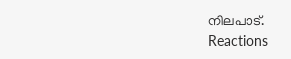നിലപാട്.
Reactions